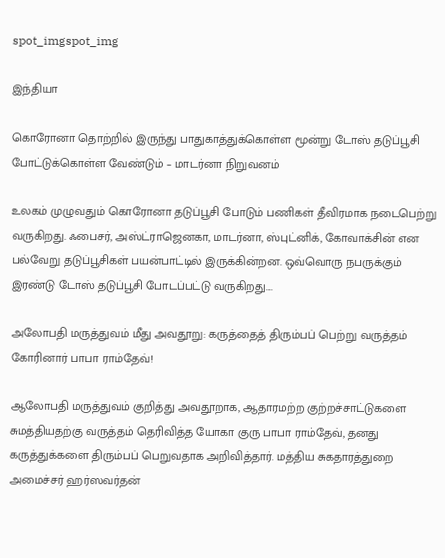spot_imgspot_img

இந்தியா

கொரோனா தொற்றில் இருந்து பாதுகாத்துக்கொள்ள மூன்று டோஸ் தடுப்பூசி போட்டுக்கொள்ள வேண்டும் – மாடர்னா நிறுவனம்

உலகம் முழுவதும் கொரோனா தடுப்பூசி போடும் பணிகள் தீவிரமாக நடைபெற்று வருகிறது. ஃபைசர், அஸ்ட்ராஜெனகா, மாடர்னா, ஸ்புட்னிக், கோவாக்சின் என பல்வேறு தடுப்பூசிகள் பயன்பாட்டில் இருக்கின்றன. ஒவ்வொரு நபருக்கும் இரண்டு டோஸ் தடுப்பூசி போடப்பட்டு வருகிறது....

அலோபதி மருத்துவம் மீது அவதூறு: கருத்தைத் திரும்பப் பெற்று வருத்தம் கோரினார் பாபா ராம்தேவ்!

ஆலோபதி மருத்துவம் குறித்து அவதூறாக, ஆதாரமற்ற குற்றச்சாட்டுகளை சுமத்தியதற்கு வருத்தம் தெரிவித்த யோகா குரு பாபா ராம்தேவ், தனது கருத்துக்களை திரும்பப் பெறுவதாக அறிவித்தார். மத்திய சுகதாரத்துறை அமைச்சர் ஹர்ஸவர்தன்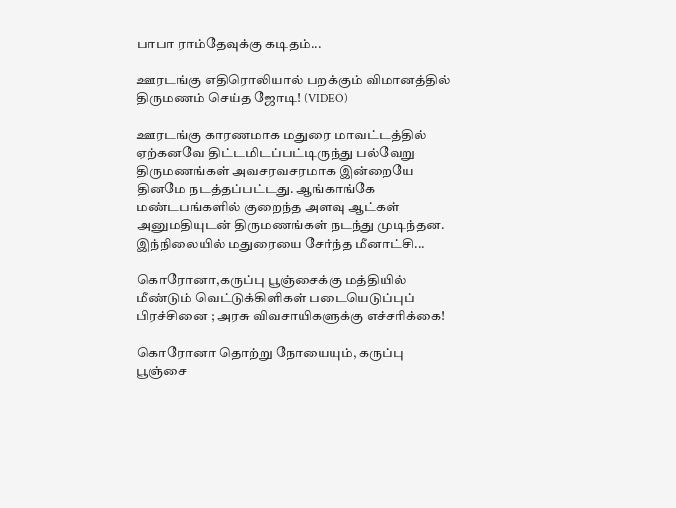பாபா ராம்தேவுக்கு கடிதம்...

ஊரடங்கு எதிரொலியால் பறக்கும் விமானத்தில் திருமணம் செய்த ஜோடி! (VIDEO)

ஊரடங்கு காரணமாக மதுரை மாவட்டத்தில் ஏற்கனவே திட்டமிடப்பட்டிருந்து பல்வேறு திருமணங்கள் அவசரவசரமாக இன்றையே தினமே நடத்தப்பட்டது. ஆங்காங்கே மண்டபங்களில் குறைந்த அளவு ஆட்கள் அனுமதியுடன் திருமணங்கள் நடந்து முடிந்தன. இந்நிலையில் மதுரையை சேர்ந்த மீனாட்சி...

கொரோனா,கருப்பு பூஞ்சைக்கு மத்தியில் மீண்டும் வெட்டுக்கிளிகள் படையெடுப்புப் பிரச்சினை ; அரசு விவசாயிகளுக்கு எச்சரிக்கை!

கொரோனா தொற்று நோயையும், கருப்பு பூஞ்சை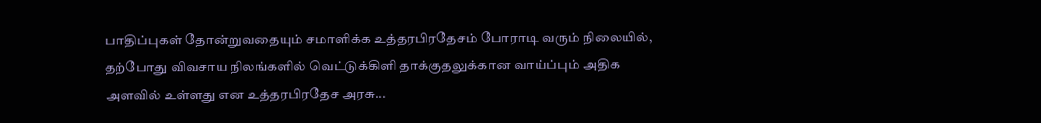பாதிப்புகள் தோன்றுவதையும் சமாளிக்க உத்தரபிரதேசம் போராடி வரும் நிலையில், தற்போது விவசாய நிலங்களில் வெட்டுக்கிளி தாக்குதலுக்கான வாய்ப்பும் அதிக அளவில் உள்ளது என உத்தரபிரதேச அரசு...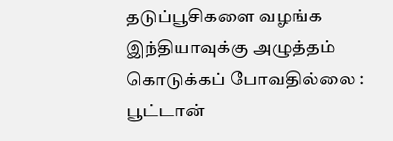தடுப்பூசிகளை வழங்க இந்தியாவுக்கு அழுத்தம் கொடுக்கப் போவதில்லை : பூட்டான்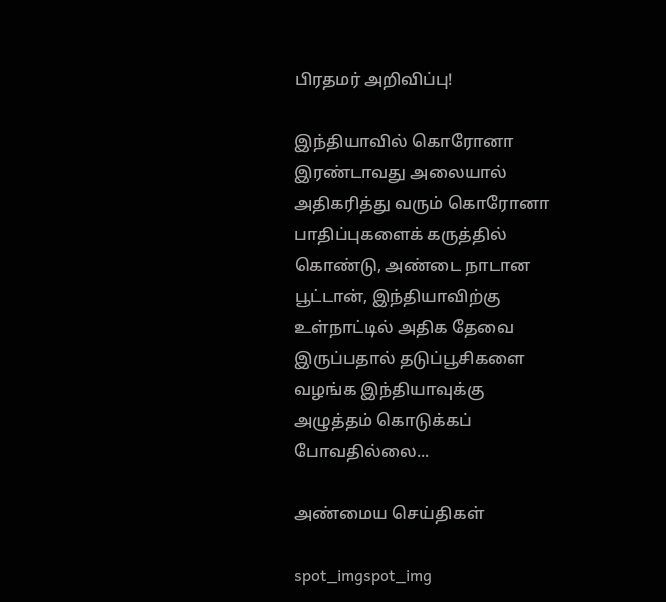பிரதமர் அறிவிப்பு!

இந்தியாவில் கொரோனா இரண்டாவது அலையால் அதிகரித்து வரும் கொரோனா பாதிப்புகளைக் கருத்தில் கொண்டு, அண்டை நாடான பூட்டான், இந்தியாவிற்கு உள்நாட்டில் அதிக தேவை இருப்பதால் தடுப்பூசிகளை வழங்க இந்தியாவுக்கு அழுத்தம் கொடுக்கப் போவதில்லை...

அண்மைய செய்திகள்

spot_imgspot_img